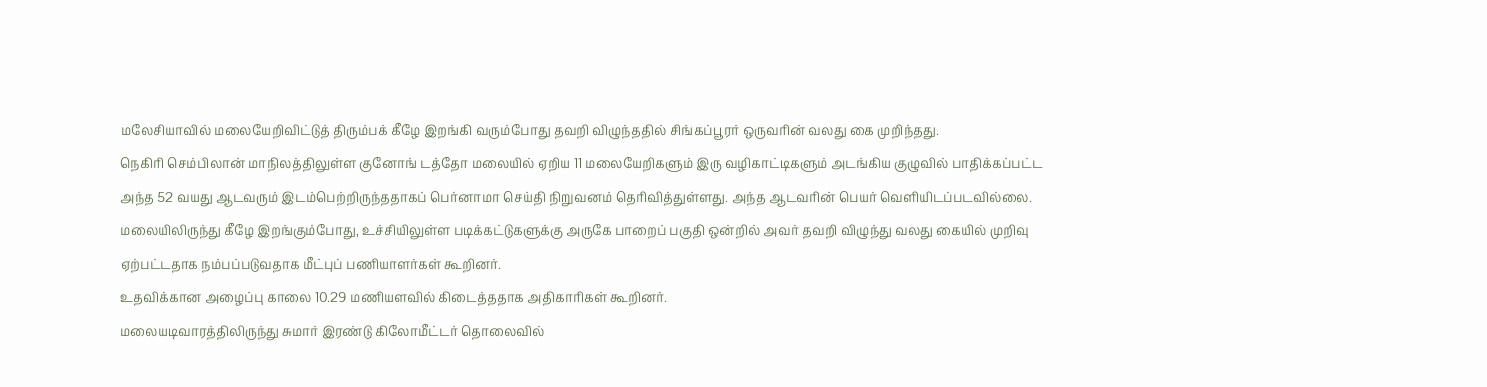மலேசியாவில் மலையேறிவிட்டுத் திரும்பக் கீழே இறங்கி வரும்போது தவறி விழுந்ததில் சிங்கப்பூரர் ஒருவரின் வலது கை முறிந்தது.
நெகிரி செம்பிலான் மாநிலத்திலுள்ள குனோங் டத்தோ மலையில் ஏறிய 11 மலையேறிகளும் இரு வழிகாட்டிகளும் அடங்கிய குழுவில் பாதிக்கப்பட்ட அந்த 52 வயது ஆடவரும் இடம்பெற்றிருந்ததாகப் பெர்னாமா செய்தி நிறுவனம் தெரிவித்துள்ளது. அந்த ஆடவரின் பெயர் வெளியிடப்படவில்லை.
மலையிலிருந்து கீழே இறங்கும்போது, உச்சியிலுள்ள படிக்கட்டுகளுக்கு அருகே பாறைப் பகுதி ஒன்றில் அவர் தவறி விழுந்து வலது கையில் முறிவு ஏற்பட்டதாக நம்பப்படுவதாக மீட்புப் பணியாளர்கள் கூறினர்.
உதவிக்கான அழைப்பு காலை 10.29 மணியளவில் கிடைத்ததாக அதிகாரிகள் கூறினர்.
மலையடிவாரத்திலிருந்து சுமார் இரண்டு கிலோமீட்டர் தொலைவில்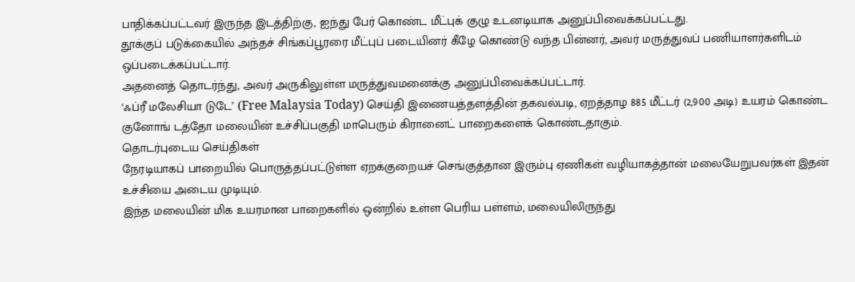பாதிக்கப்பட்டவர் இருந்த இடத்திற்கு, ஐந்து பேர் கொண்ட மீட்புக் குழு உடனடியாக அனுப்பிவைக்கப்பட்டது.
தூக்குப் படுக்கையில் அந்தச் சிங்கப்பூரரை மீட்புப் படையினர் கீழே கொண்டு வந்த பின்னர், அவர் மருத்துவப் பணியாளர்களிடம் ஒப்படைக்கப்பட்டார்.
அதனைத் தொடர்ந்து, அவர் அருகிலுள்ள மருத்துவமனைக்கு அனுப்பிவைக்கப்பட்டார்.
‘ஃப்ரீ மலேசியா டுடே’ (Free Malaysia Today) செய்தி இணையத்தளத்தின் தகவல்படி, ஏறத்தாழ 885 மீட்டர் (2,900 அடி) உயரம் கொண்ட குனோங் டத்தோ மலையின் உச்சிப்பகுதி மாபெரும் கிரானைட் பாறைகளைக் கொண்டதாகும்.
தொடர்புடைய செய்திகள்
நேரடியாகப் பாறையில் பொருத்தப்பட்டுள்ள ஏறக்குறையச் செங்குத்தான இரும்பு ஏணிகள் வழியாகத்தான் மலையேறுபவர்கள் இதன் உச்சியை அடைய முடியும்.
இந்த மலையின் மிக உயரமான பாறைகளில் ஒன்றில் உள்ள பெரிய பள்ளம், மலையிலிருந்து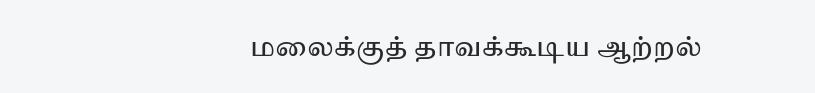மலைக்குத் தாவக்கூடிய ஆற்றல்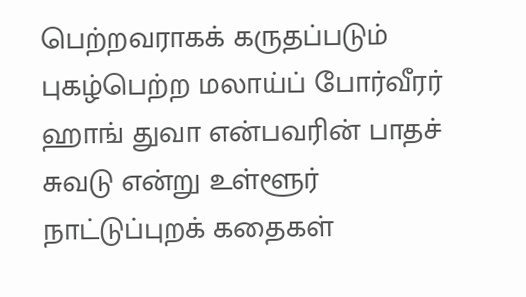பெற்றவராகக் கருதப்படும் புகழ்பெற்ற மலாய்ப் போர்வீரர் ஹாங் துவா என்பவரின் பாதச் சுவடு என்று உள்ளூர் நாட்டுப்புறக் கதைகள்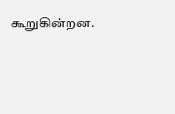கூறுகின்றன.